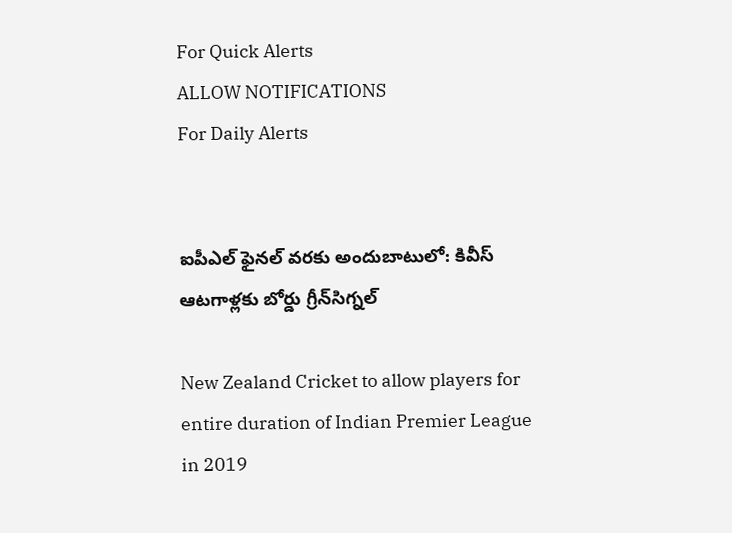For Quick Alerts
ALLOW NOTIFICATIONS
For Daily Alerts


ఐపీఎల్ ఫైనల్ వరకు అందుబాటులో: కివీస్ ఆటగాళ్లకు బోర్డు గ్రీన్‌సిగ్నల్

New Zealand Cricket to allow players for entire duration of Indian Premier League in 2019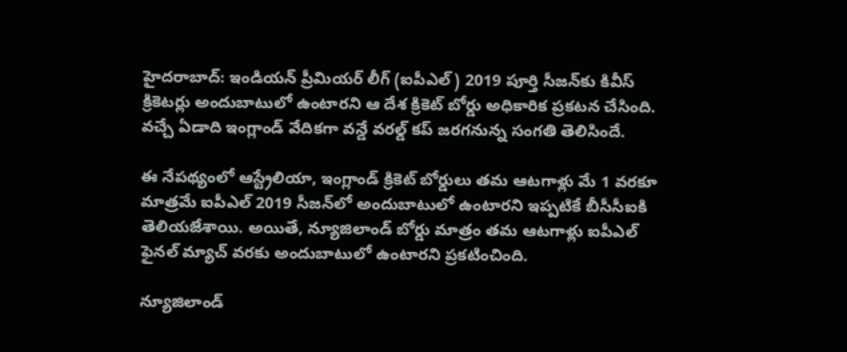హైదరాబాద్: ఇండియన్ ప్రీమియర్ లీగ్ (ఐపీఎల్) 2019 పూర్తి సీజ‌న్‌కు కివీస్ క్రికెటర్లు అందుబాటులో ఉంటారని ఆ దేశ క్రికెట్ బోర్డు అధికారిక ప్రకటన చేసింది. వచ్చే ఏడాది ఇంగ్లాండ్ వేదికగా వన్డే వరల్డ్ కప్ జరగనున్న సంగతి తెలిసిందే.

ఈ నేపథ్యంలో ఆస్ట్రేలియా, ఇంగ్లాండ్ క్రికెట్ బోర్డులు తమ ఆటగాళ్లు మే 1 వరకూ మాత్రమే ఐపీఎల్ 2019 సీజన్‌లో అందుబాటులో ఉంటారని ఇప్పటికే బీసీసీఐకి తెలియజేశాయి. అయితే, న్యూజిలాండ్ బోర్డు మాత్రం తమ ఆటగాళ్లు ఐపీఎల్ ఫైనల్ మ్యాచ్ వరకు అందుబాటులో ఉంటారని ప్రకటించింది.

న్యూజిలాండ్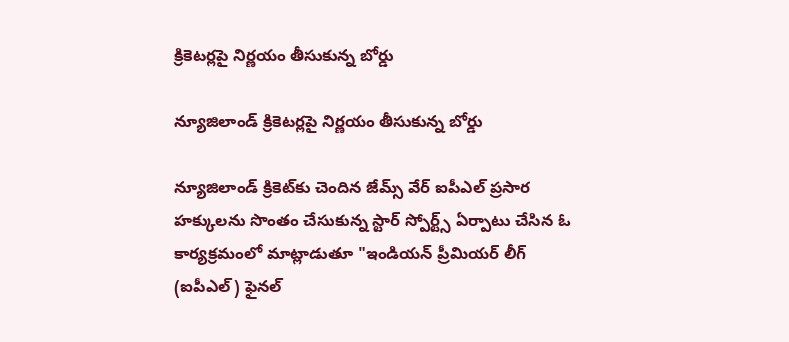క్రికెటర్లపై నిర్ణయం తీసుకున్న బోర్డు

న్యూజిలాండ్ క్రికెటర్లపై నిర్ణయం తీసుకున్న బోర్డు

న్యూజిలాండ్ క్రికెట్‌కు చెందిన జేమ్స్ వేర్ ఐపీఎల్ ప్రసార హక్కులను సొంతం చేసుకున్న స్టార్ స్పోర్ట్స్ ఏర్పాటు చేసిన ఓ కార్యక్రమంలో మాట్లాడుతూ "ఇండియన్ ప్రీమియర్ లీగ్ (ఐపీఎల్) ఫైనల్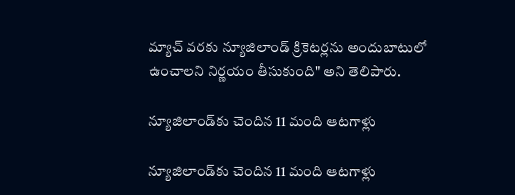మ్యాచ్ వరకు న్యూజిలాండ్ క్రికెటర్లను అందుబాటులో ఉంచాలని నిర్ణయం తీసుకుంది" అని తెలిపారు.

న్యూజిలాండ్‌కు చెందిన 11 మంది ఆటగాళ్లు

న్యూజిలాండ్‌కు చెందిన 11 మంది ఆటగాళ్లు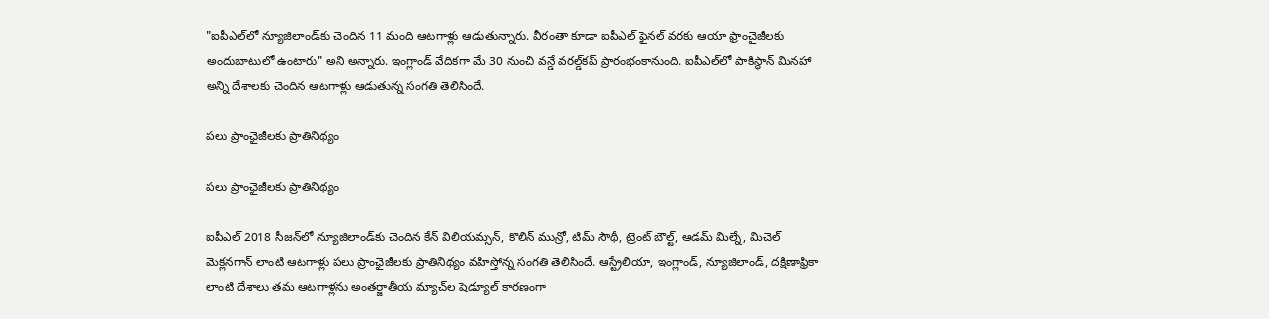"ఐపీఎల్‌లో న్యూజిలాండ్‌కు చెందిన 11 మంది ఆటగాళ్లు ఆడుతున్నారు. వీరంతా కూడా ఐపీఎల్ ఫైనల్ వరకు ఆయా ఫ్రాంచైజీలకు అందుబాటులో ఉంటారు" అని అన్నారు. ఇంగ్లాండ్ వేదికగా మే 30 నుంచి వన్డే వరల్డ్‌కప్ ప్రారంభంకానుంది. ఐపీఎల్‌లో పాకిస్థాన్ మినహా అన్ని దేశాలకు చెందిన ఆటగాళ్లు ఆడుతున్న సంగతి తెలిసిందే.

పలు ప్రాంఛైజీలకు ప్రాతినిథ్యం

పలు ప్రాంఛైజీలకు ప్రాతినిథ్యం

ఐపీఎల్ 2018 సీజన్‌లో న్యూజిలాండ్‌కు చెందిన కేన్ విలియమ్సన్, కొలిన్ మున్రో, టిమ్ సౌథీ, ట్రెంట్ బౌల్ట్, ఆడమ్ మిల్నే, మిచెల్ మెక్లనగాన్ లాంటి ఆటగాళ్లు పలు ప్రాంఛైజీలకు ప్రాతినిథ్యం వహిస్తోన్న సంగతి తెలిసిందే. ఆస్ట్రేలియా, ఇంగ్లాండ్, న్యూజిలాండ్, దక్షిణాఫ్రికా లాంటి దేశాలు తమ ఆటగాళ్లను అంతర్జాతీయ మ్యాచ్‌ల షెడ్యూల్ కారణంగా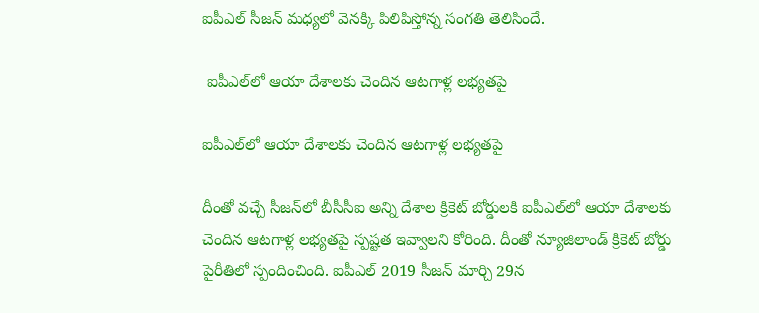ఐపీఎల్ సీజన్ మధ్యలో వెనక్కి పిలిపిస్తోన్న సంగతి తెలిసిందే.

 ఐపీఎల్‌లో ఆయా దేశాలకు చెందిన ఆటగాళ్ల లభ్యతపై

ఐపీఎల్‌లో ఆయా దేశాలకు చెందిన ఆటగాళ్ల లభ్యతపై

దీంతో వచ్చే సీజన్‌లో బీసీసీఐ అన్ని దేశాల క్రికెట్ బోర్డులకి ఐపీఎల్‌లో ఆయా దేశాలకు చెందిన ఆటగాళ్ల లభ్యతపై స్పష్టత ఇవ్వాలని కోరింది. దీంతో న్యూజిలాండ్ క్రికెట్ బోర్డు పైరీతిలో స్పందించింది. ఐపీఎల్ 2019 సీజన్ మార్చి 29న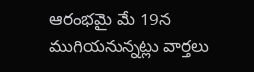ఆరంభమై మే 19న ముగియనున్నట్లు వార్తలు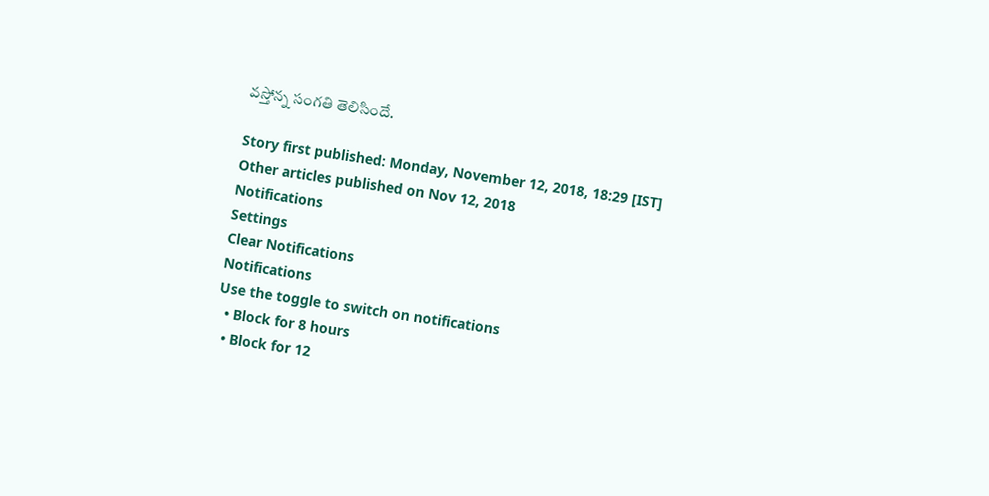వస్తోన్న సంగతి తెలిసిందే.

Story first published: Monday, November 12, 2018, 18:29 [IST]
Other articles published on Nov 12, 2018
Notifications
Settings
Clear Notifications
Notifications
Use the toggle to switch on notifications
  • Block for 8 hours
  • Block for 12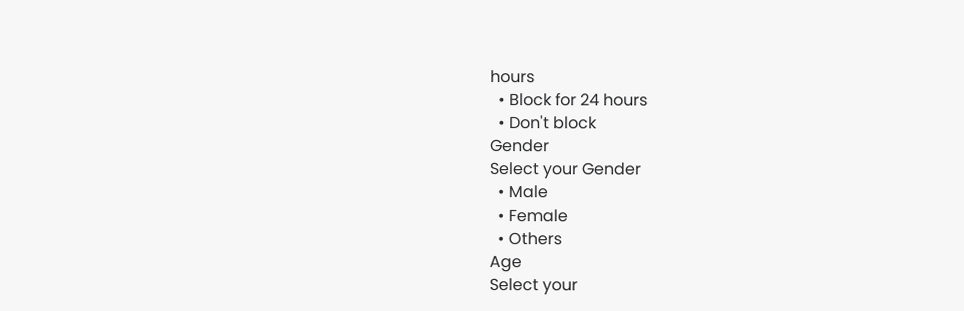hours
  • Block for 24 hours
  • Don't block
Gender
Select your Gender
  • Male
  • Female
  • Others
Age
Select your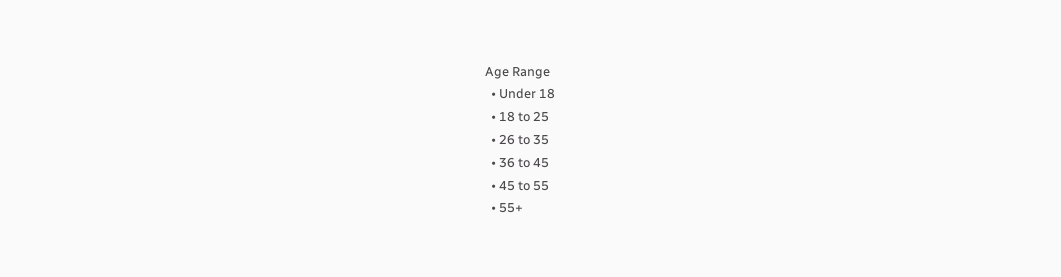Age Range
  • Under 18
  • 18 to 25
  • 26 to 35
  • 36 to 45
  • 45 to 55
  • 55+